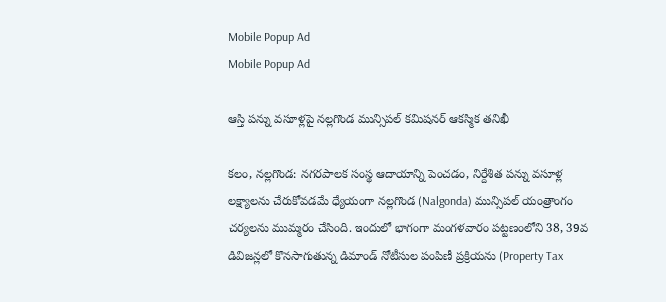Mobile Popup Ad
Mobile Popup Ad

ఆస్తి పన్ను వసూళ్లపై నల్లగొండ మున్సిపల్ కమిషనర్ ఆకస్మిక తనిఖీ

కలం, నల్లగొండ: నగరపాలక సంస్థ ఆదాయాన్ని పెంచడం, నిర్దేశిత పన్ను వసూళ్ల లక్ష్యాలను చేరుకోవడమే ధ్యేయంగా నల్లగొండ (Nalgonda) మున్సిపల్ యంత్రాంగం చర్యలను ముమ్మరం చేసింది. ఇందులో భాగంగా మంగళవారం పట్టణంలోని 38, 39వ డివిజన్లలో కొనసాగుతున్న డిమాండ్ నోటీసుల పంపిణీ ప్రక్రియను (Property Tax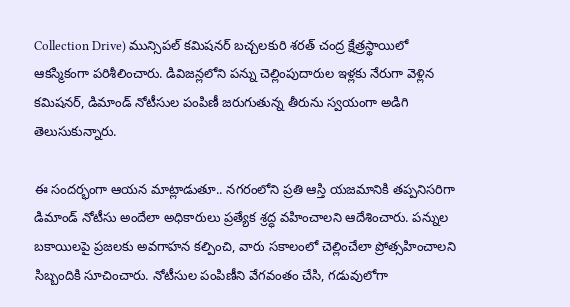Collection Drive) మున్సిపల్ కమిషనర్ బచ్చలకురి శరత్ చంద్ర క్షేత్రస్థాయిలో ఆకస్మికంగా పరిశీలించారు. డివిజన్లలోని పన్ను చెల్లింపుదారుల ఇళ్లకు నేరుగా వెళ్లిన కమిషనర్, డిమాండ్ నోటీసుల పంపిణీ జరుగుతున్న తీరును స్వయంగా అడిగి తెలుసుకున్నారు.

ఈ సందర్భంగా ఆయన మాట్లాడుతూ.. నగరంలోని ప్రతి ఆస్తి యజమానికి తప్పనిసరిగా డిమాండ్ నోటీసు అందేలా అధికారులు ప్రత్యేక శ్రద్ధ వహించాలని ఆదేశించారు. పన్నుల బకాయిలపై ప్రజలకు అవగాహన కల్పించి, వారు సకాలంలో చెల్లించేలా ప్రోత్సహించాలని సిబ్బందికి సూచించారు. నోటీసుల పంపిణీని వేగవంతం చేసి, గడువులోగా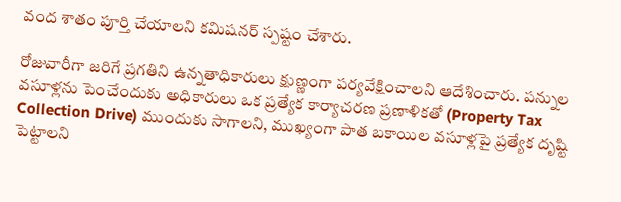వంద శాతం పూర్తి చేయాలని కమిషనర్ స్పష్టం చేశారు.

రోజువారీగా జరిగే ప్రగతిని ఉన్నతాధికారులు క్షుణ్ణంగా పర్యవేక్షించాలని ఆదేశించారు. పన్నుల వసూళ్లను పెంచేందుకు అధికారులు ఒక ప్రత్యేక కార్యాచరణ ప్రణాళికతో (Property Tax Collection Drive) ముందుకు సాగాలని, ముఖ్యంగా పాత బకాయిల వసూళ్లపై ప్రత్యేక దృష్టి పెట్టాలని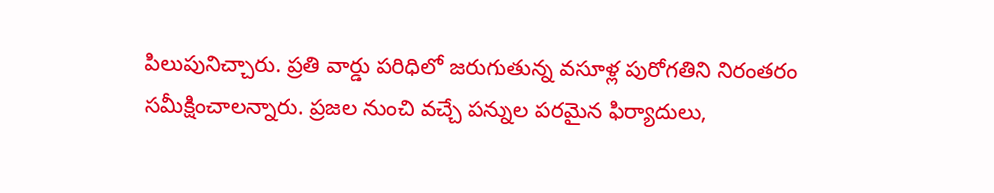పిలుపునిచ్చారు. ప్రతి వార్డు పరిధిలో జరుగుతున్న వసూళ్ల పురోగతిని నిరంతరం సమీక్షించాలన్నారు. ప్రజల నుంచి వచ్చే పన్నుల పరమైన ఫిర్యాదులు,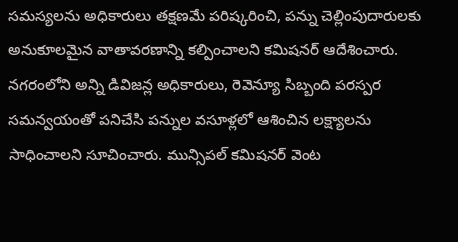సమస్యలను అధికారులు తక్షణమే పరిష్కరించి, పన్ను చెల్లింపుదారులకు అనుకూలమైన వాతావరణాన్ని కల్పించాలని కమిషనర్ ఆదేశించారు. నగరంలోని అన్ని డివిజన్ల అధికారులు, రెవెన్యూ సిబ్బంది పరస్పర సమన్వయంతో పనిచేసి పన్నుల వసూళ్లలో ఆశించిన లక్ష్యాలను సాధించాలని సూచించారు. మున్సిపల్ కమిషనర్ వెంట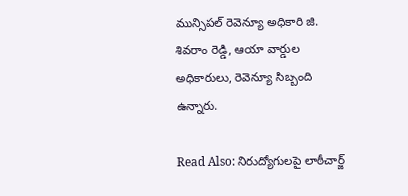మున్సిపల్ రెవెన్యూ అధికారి జి. శివరాం రెడ్డి, ఆయా వార్డుల అధికారులు, రెవెన్యూ సిబ్బంది ఉన్నారు.

Read Also: నిరుద్యోగులపై లాఠీచార్జ్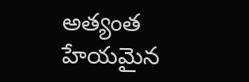అత్యంత హేయమైన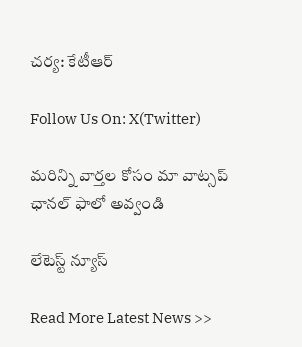చర్య: కేటీఆర్

Follow Us On: X(Twitter)

మ‌రిన్ని వార్త‌ల కోసం మా వాట్స‌ప్ ఛాన‌ల్ ఫాలో అవ్వండి

లేటెస్ట్ న్యూస్‌

Read More Latest News >>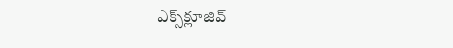ఎక్స్‌క్లూజివ్‌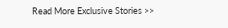Read More Exclusive Stories >>